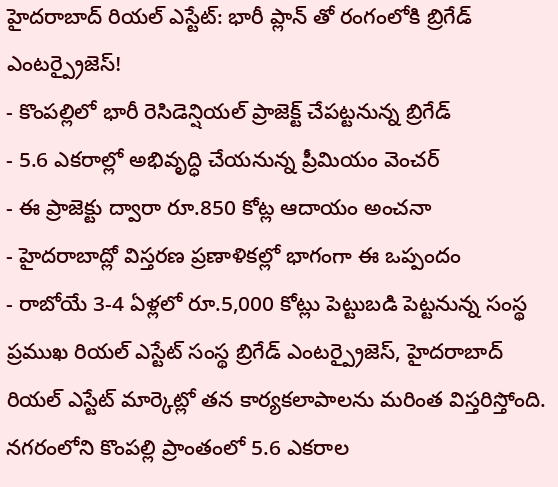హైదరాబాద్ రియల్ ఎస్టేట్: భారీ ప్లాన్ తో రంగంలోకి బ్రిగేడ్ ఎంటర్ప్రైజెస్!
- కొంపల్లిలో భారీ రెసిడెన్షియల్ ప్రాజెక్ట్ చేపట్టనున్న బ్రిగేడ్
- 5.6 ఎకరాల్లో అభివృద్ధి చేయనున్న ప్రీమియం వెంచర్
- ఈ ప్రాజెక్టు ద్వారా రూ.850 కోట్ల ఆదాయం అంచనా
- హైదరాబాద్లో విస్తరణ ప్రణాళికల్లో భాగంగా ఈ ఒప్పందం
- రాబోయే 3-4 ఏళ్లలో రూ.5,000 కోట్లు పెట్టుబడి పెట్టనున్న సంస్థ
ప్రముఖ రియల్ ఎస్టేట్ సంస్థ బ్రిగేడ్ ఎంటర్ప్రైజెస్, హైదరాబాద్ రియల్ ఎస్టేట్ మార్కెట్లో తన కార్యకలాపాలను మరింత విస్తరిస్తోంది. నగరంలోని కొంపల్లి ప్రాంతంలో 5.6 ఎకరాల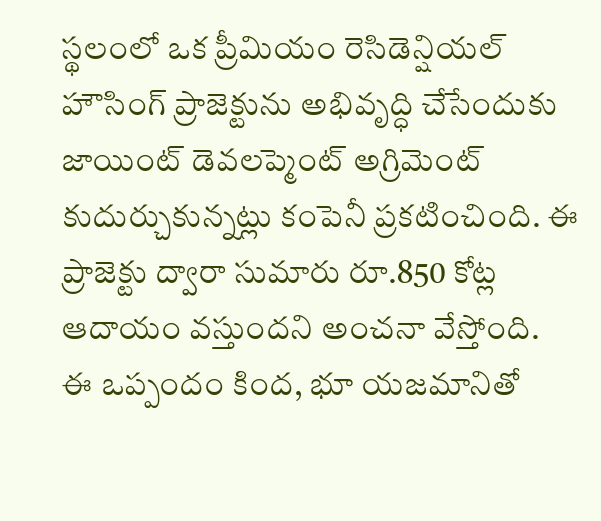స్థలంలో ఒక ప్రీమియం రెసిడెన్షియల్ హౌసింగ్ ప్రాజెక్టును అభివృద్ధి చేసేందుకు జాయింట్ డెవలప్మెంట్ అగ్రిమెంట్ కుదుర్చుకున్నట్లు కంపెనీ ప్రకటించింది. ఈ ప్రాజెక్టు ద్వారా సుమారు రూ.850 కోట్ల ఆదాయం వస్తుందని అంచనా వేస్తోంది.
ఈ ఒప్పందం కింద, భూ యజమానితో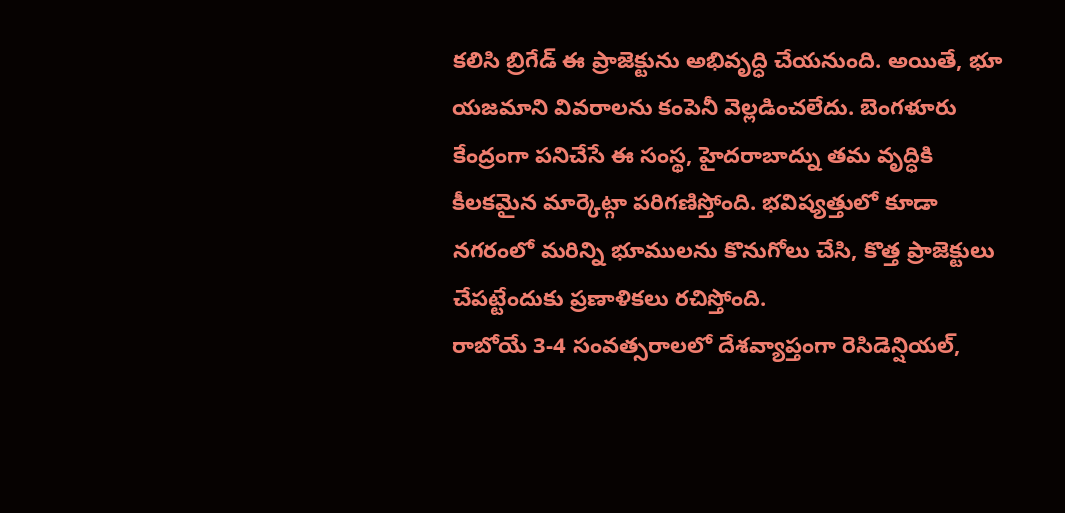కలిసి బ్రిగేడ్ ఈ ప్రాజెక్టును అభివృద్ధి చేయనుంది. అయితే, భూ యజమాని వివరాలను కంపెనీ వెల్లడించలేదు. బెంగళూరు కేంద్రంగా పనిచేసే ఈ సంస్థ, హైదరాబాద్ను తమ వృద్ధికి కీలకమైన మార్కెట్గా పరిగణిస్తోంది. భవిష్యత్తులో కూడా నగరంలో మరిన్ని భూములను కొనుగోలు చేసి, కొత్త ప్రాజెక్టులు చేపట్టేందుకు ప్రణాళికలు రచిస్తోంది.
రాబోయే 3-4 సంవత్సరాలలో దేశవ్యాప్తంగా రెసిడెన్షియల్,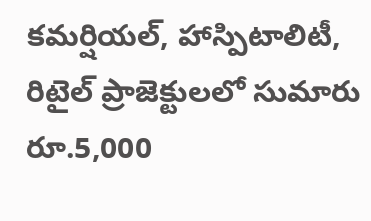కమర్షియల్, హాస్పిటాలిటీ, రిటైల్ ప్రాజెక్టులలో సుమారు రూ.5,000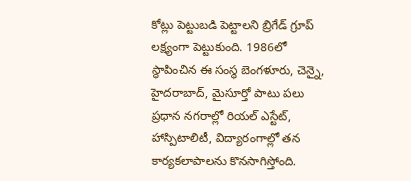కోట్లు పెట్టుబడి పెట్టాలని బ్రిగేడ్ గ్రూప్ లక్ష్యంగా పెట్టుకుంది. 1986లో స్థాపించిన ఈ సంస్థ బెంగళూరు, చెన్నై, హైదరాబాద్, మైసూర్తో పాటు పలు ప్రధాన నగరాల్లో రియల్ ఎస్టేట్, హాస్పిటాలిటీ, విద్యారంగాల్లో తన కార్యకలాపాలను కొనసాగిస్తోంది.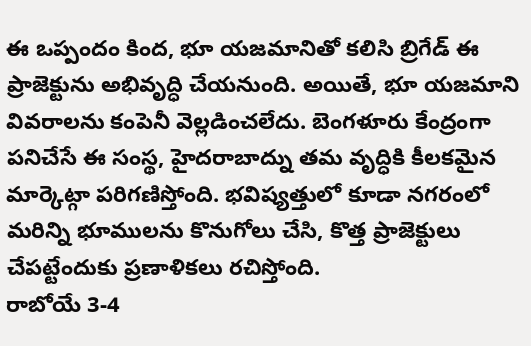ఈ ఒప్పందం కింద, భూ యజమానితో కలిసి బ్రిగేడ్ ఈ ప్రాజెక్టును అభివృద్ధి చేయనుంది. అయితే, భూ యజమాని వివరాలను కంపెనీ వెల్లడించలేదు. బెంగళూరు కేంద్రంగా పనిచేసే ఈ సంస్థ, హైదరాబాద్ను తమ వృద్ధికి కీలకమైన మార్కెట్గా పరిగణిస్తోంది. భవిష్యత్తులో కూడా నగరంలో మరిన్ని భూములను కొనుగోలు చేసి, కొత్త ప్రాజెక్టులు చేపట్టేందుకు ప్రణాళికలు రచిస్తోంది.
రాబోయే 3-4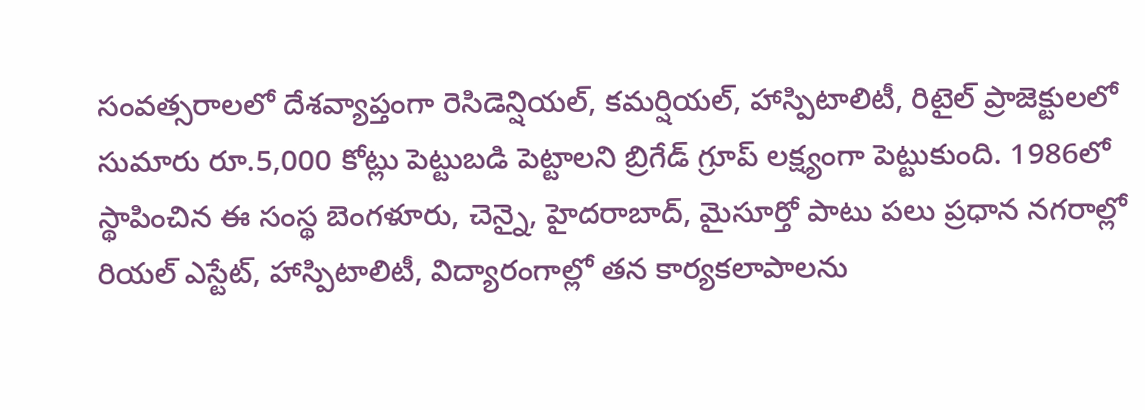సంవత్సరాలలో దేశవ్యాప్తంగా రెసిడెన్షియల్, కమర్షియల్, హాస్పిటాలిటీ, రిటైల్ ప్రాజెక్టులలో సుమారు రూ.5,000 కోట్లు పెట్టుబడి పెట్టాలని బ్రిగేడ్ గ్రూప్ లక్ష్యంగా పెట్టుకుంది. 1986లో స్థాపించిన ఈ సంస్థ బెంగళూరు, చెన్నై, హైదరాబాద్, మైసూర్తో పాటు పలు ప్రధాన నగరాల్లో రియల్ ఎస్టేట్, హాస్పిటాలిటీ, విద్యారంగాల్లో తన కార్యకలాపాలను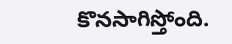కొనసాగిస్తోంది.